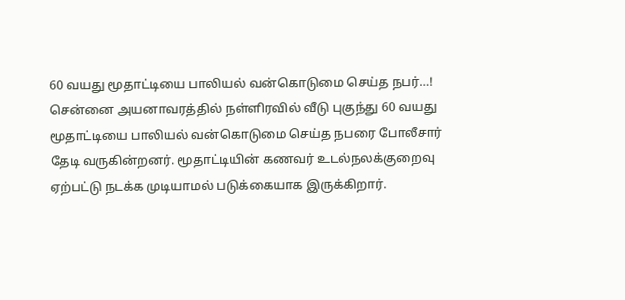60 வயது மூதாட்டியை பாலியல் வன்கொடுமை செய்த நபர்…!
சென்னை அயனாவரத்தில் நள்ளிரவில் வீடு புகுந்து 60 வயது மூதாட்டியை பாலியல் வன்கொடுமை செய்த நபரை போலீசார் தேடி வருகின்றனர். மூதாட்டியின் கணவர் உடல்நலக்குறைவு ஏற்பட்டு நடக்க முடியாமல் படுக்கையாக இருக்கிறார்.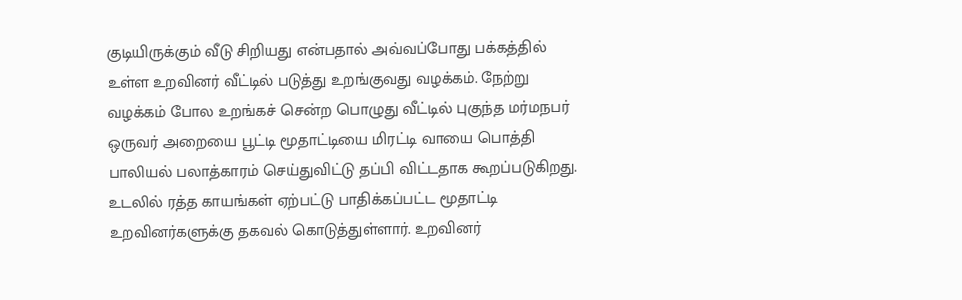குடியிருக்கும் வீடு சிறியது என்பதால் அவ்வப்போது பக்கத்தில் உள்ள உறவினர் வீட்டில் படுத்து உறங்குவது வழக்கம். நேற்று வழக்கம் போல உறங்கச் சென்ற பொழுது வீட்டில் புகுந்த மர்மநபர் ஒருவர் அறையை பூட்டி மூதாட்டியை மிரட்டி வாயை பொத்தி பாலியல் பலாத்காரம் செய்துவிட்டு தப்பி விட்டதாக கூறப்படுகிறது.
உடலில் ரத்த காயங்கள் ஏற்பட்டு பாதிக்கப்பட்ட மூதாட்டி உறவினர்களுக்கு தகவல் கொடுத்துள்ளார். உறவினர்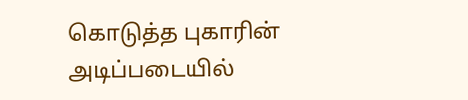கொடுத்த புகாரின் அடிப்படையில்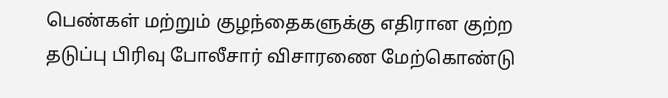பெண்கள் மற்றும் குழந்தைகளுக்கு எதிரான குற்ற தடுப்பு பிரிவு போலீசார் விசாரணை மேற்கொண்டு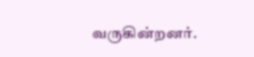வருகின்றனர்.